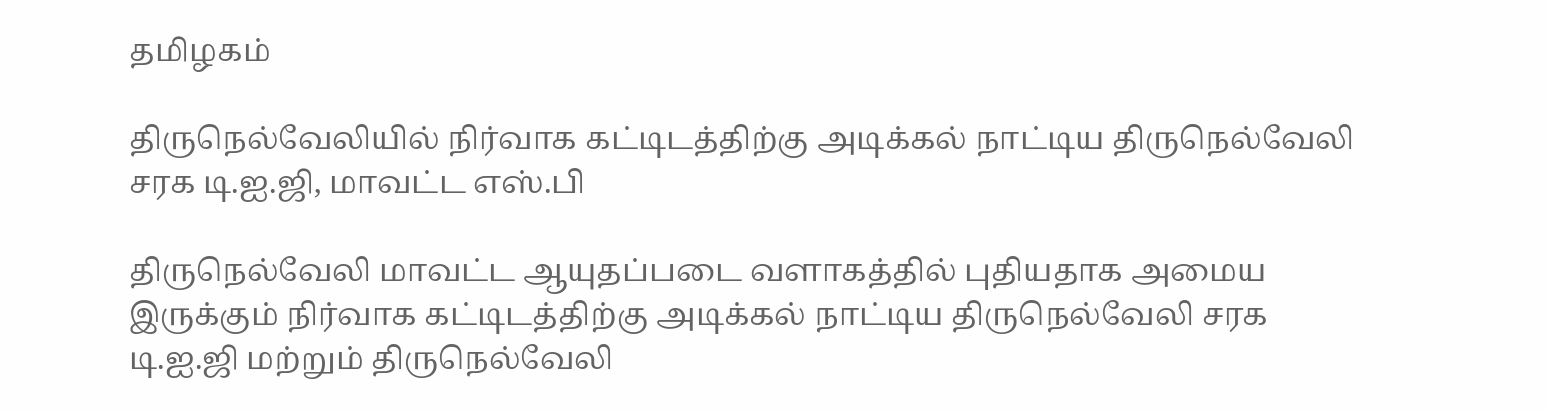தமிழகம்

திருநெல்வேலியில்‌‌‌ நிர்வாக கட்டிடத்திற்கு அடிக்கல் நாட்டிய திருநெல்வேலி சரக டி.ஐ.ஜி, மாவட்ட எஸ்‌‌‌.பி

திருநெல்வேலி மாவட்ட ஆயுதப்படை வளாகத்தில் புதியதாக அமைய இருக்கும் நிர்வாக கட்டிடத்திற்கு அடிக்கல் நாட்டிய திருநெல்வேலி சரக டி.ஐ.ஜி மற்றும் திருநெல்வேலி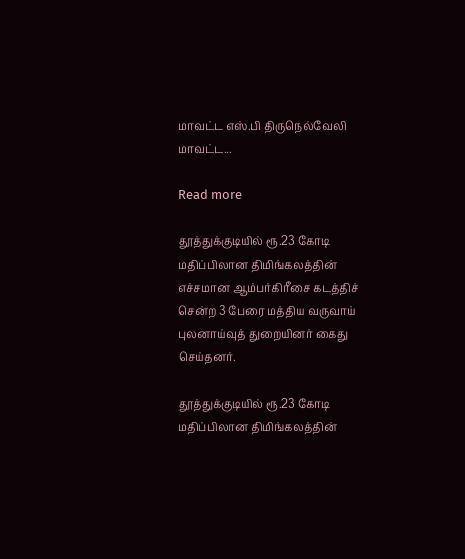மாவட்ட எஸ்‌‌‌.பி திருநெல்வேலி மாவட்ட...

Read more

தூத்துக்குடியில் ரூ.23 கோடி மதிப்பிலான திமிங்கலத்தின் எச்சமான ஆம்பர்கிரீசை கடத்திச் சென்ற 3 பேரை மத்திய வருவாய் புலனாய்வுத் துறையினர் கைது செய்தனர்.

தூத்துக்குடியில் ரூ.23 கோடி மதிப்பிலான திமிங்கலத்தின்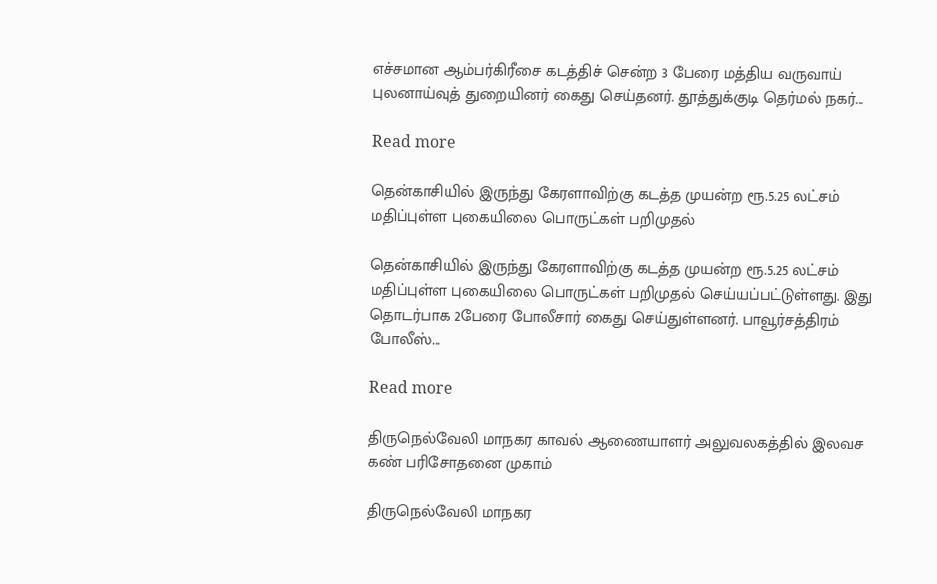எச்சமான ஆம்பர்கிரீசை கடத்திச் சென்ற 3 பேரை மத்திய வருவாய் புலனாய்வுத் துறையினர் கைது செய்தனர். தூத்துக்குடி தெர்மல் நகர்...

Read more

தென்காசியில் இருந்து கேரளாவிற்கு கடத்த முயன்ற ரூ.5.25 லட்சம் மதிப்புள்ள புகையிலை பொருட்கள் பறிமுதல்

தென்காசியில் இருந்து கேரளாவிற்கு கடத்த முயன்ற ரூ.5.25 லட்சம் மதிப்புள்ள புகையிலை பொருட்கள் பறிமுதல் செய்யப்பட்டுள்ளது. இது தொடர்பாக 2பேரை போலீசார் கைது செய்துள்ளனர். பாவூர்சத்திரம் போலீஸ்...

Read more

திருநெல்வேலி மாநகர காவல் ஆணையாளர் அலுவலகத்தில் இலவச கண் பரிசோதனை முகாம்

திருநெல்வேலி மாநகர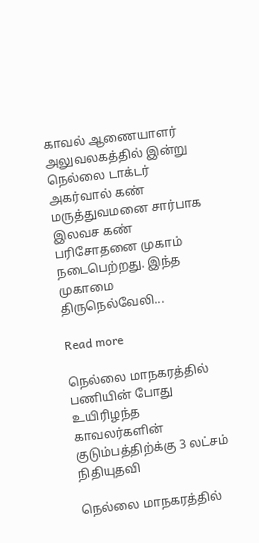காவல் ஆணையாளர் அலுவலகத்தில் இன்‌‌‌று நெல்லை டாக்டர் அகர்வால் கண் மருத்துவமனை சார்பாக இலவச கண் பரிசோதனை முகாம் நடைபெற்றது. இந்த முகாமை திருநெல்வேலி...

Read more

நெல்லை மாநகரத்தில் பணியின் போது உயிரிழந்த காவலர்களின் குடும்பத்திற்க்கு 3 லட்சம் நிதியுதவி

நெல்லை மாநகரத்தில்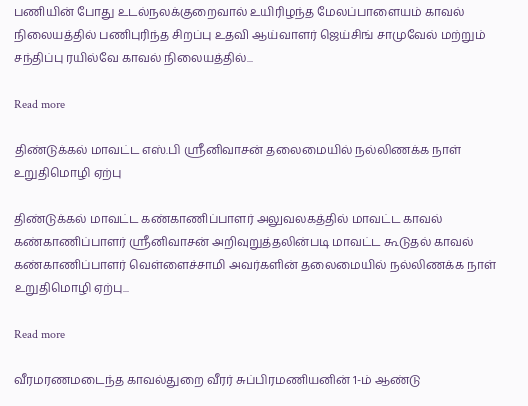பணியின் போது உடல்நலக்குறைவால் உயிரிழந்த மேலப்பாளையம் காவல் நிலையத்தில் பணிபுரிந்த சிறப்பு உதவி ஆய்வாளர் ஜெய்சிங் சாமுவேல் மற்றும் சந்திப்பு ரயில்வே காவல் நிலையத்தில்...

Read more

திண்டுக்கல் மாவட்ட எஸ்‌‌‌.பி ஸ்ரீனிவாசன் தலைமையில் நல்லிணக்க நாள் உறுதிமொழி ஏற்பு

திண்டுக்கல் மாவட்ட கண்காணிப்பாளர் அலுவலகத்தில் மாவட்ட காவல் கண்காணிப்பாளர் ஸ்ரீனிவாசன் அறிவுறுத்தலின்படி மாவட்ட கூடுதல் காவல் கண்காணிப்பாளர் வெள்ளைச்சாமி அவர்களின் தலைமையில் நல்லிணக்க நாள் உறுதிமொழி ஏற்பு...

Read more

வீரமரணமடைந்த காவல்துறை வீரர் சுப்பிரமணியனின்‌‌‌ 1-ம் ஆண்டு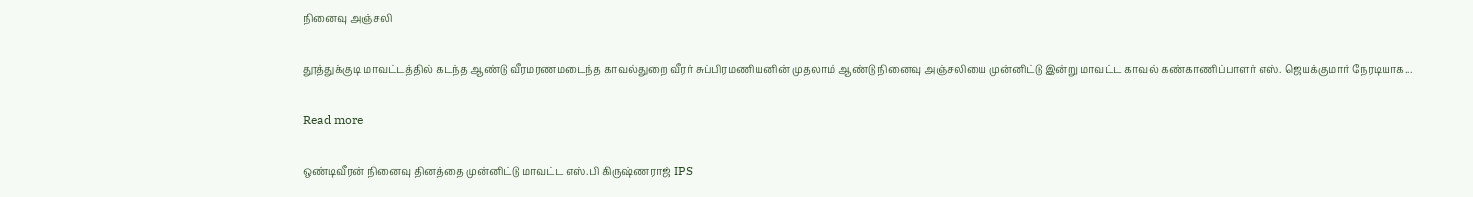நினைவு அஞ்சலி

தூத்துக்குடி மாவட்டத்தில் கடந்த ஆண்டு வீரமரணமடைந்த காவல்துறை வீரர் சுப்பிரமணியனின்‌‌‌ முதலாம் ஆண்டு நினைவு அஞ்சலியை முன்னிட்டு இன்று மாவட்ட காவல் கண்காணிப்பாளர் எஸ். ஜெயக்குமார் நேரடியாக...

Read more

ஒண்டிவீரன் நினைவு தினத்தை முன்னிட்டு மாவட்‌‌‌ட எஸ்‌‌‌.பி கிருஷ்ணராஜ் IPS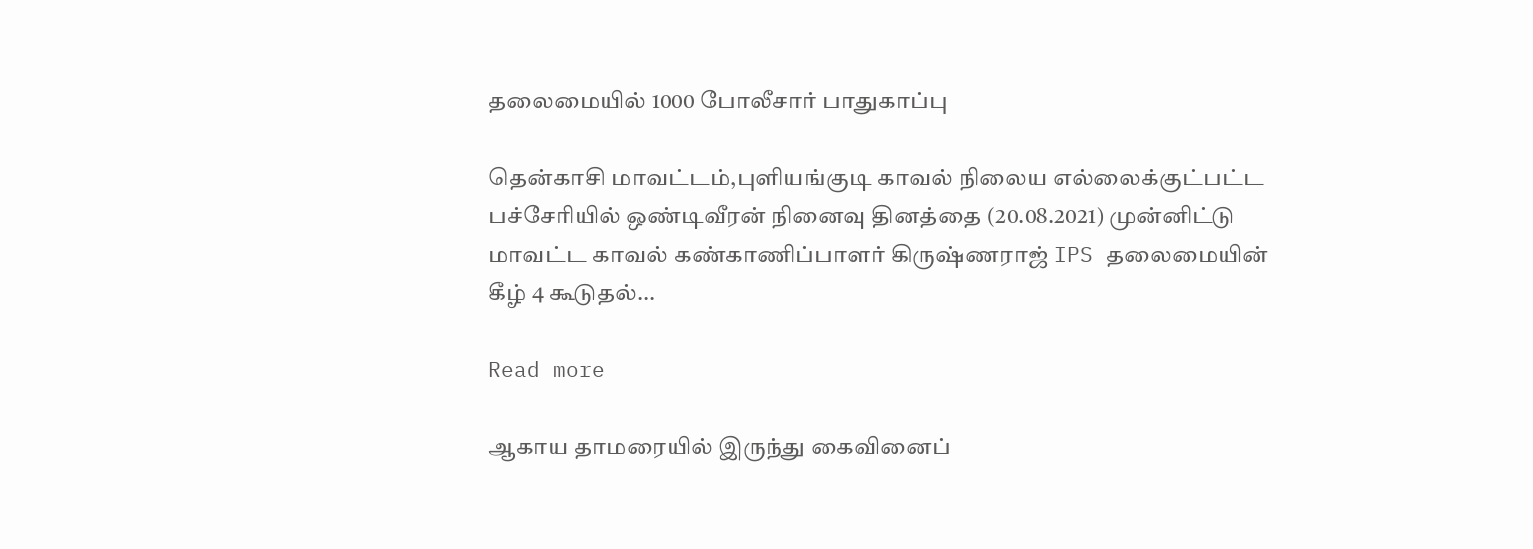தலைமையில்‌‌‌ 1000 போலீசார்‌‌‌ பாதுகாப்‌‌‌பு

தென்காசி மாவட்டம்,புளியங்குடி காவல் நிலைய எல்லைக்குட்பட்ட பச்சேரியில் ஒண்டிவீரன் நினைவு தினத்தை (20.08.2021) முன்னிட்டு மாவட்ட காவல் கண்காணிப்பாளர் கிருஷ்ணராஜ் IPS தலைமையின் கீழ் 4 கூடுதல்...

Read more

ஆகாய தாமரையில் இருந்து கைவினைப்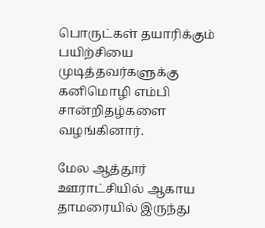பொருட்கள் தயாரிக்கும் பயிற்சியை முடித்தவர்களுக்கு கனிமொழி எம்பி சான்றிதழ்களை வழங்கினார்.

மேல ஆத்தூர் ஊராட்சியில் ஆகாய தாமரையில் இருந்து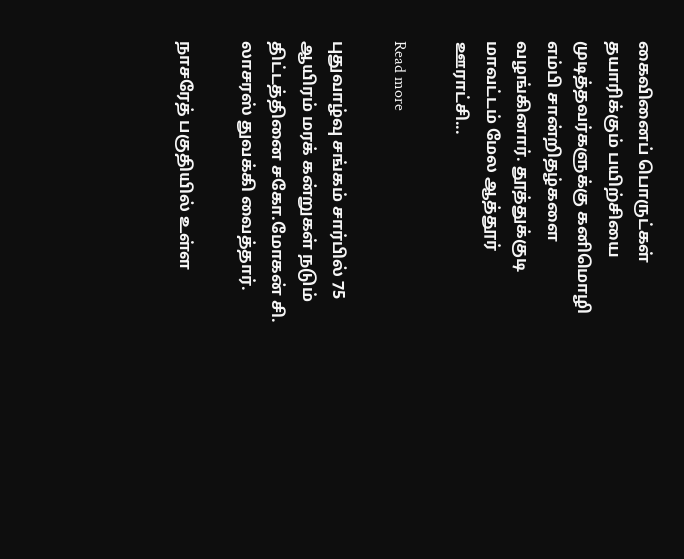கைவினைப் பொருட்கள் தயாரிக்கும் பயிற்சியை முடித்தவர்களுக்கு கனிமொழி எம்பி சான்றிதழ்களை வழங்கினார். தூத்துக்குடி மாவட்டம் மேல ஆத்தூர் ஊராட்சி...

Read more

புதுவாழ்வு சங்கம் சார்பில் 75 ஆயிரம் மரக் கன்றுகள் நடும் திட்டத்தினை சகோ.மோகன் சி. லாசரஸ் துவக்கி வைத்தார்.

நாசரேத் பகுதியில் உள்ள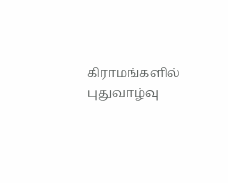கிராமங்களில் புதுவாழ்வு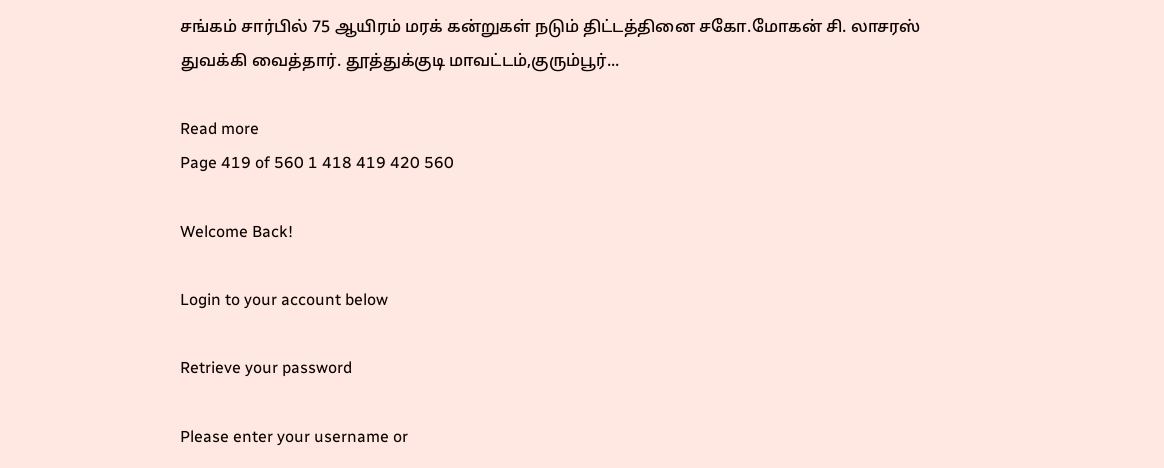சங்கம் சார்பில் 75 ஆயிரம் மரக் கன்றுகள் நடும் திட்டத்தினை சகோ.மோகன் சி. லாசரஸ் துவக்கி வைத்தார். தூத்துக்குடி மாவட்டம்,குரும்பூர்...

Read more
Page 419 of 560 1 418 419 420 560

Welcome Back!

Login to your account below

Retrieve your password

Please enter your username or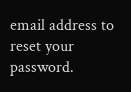email address to reset your password.